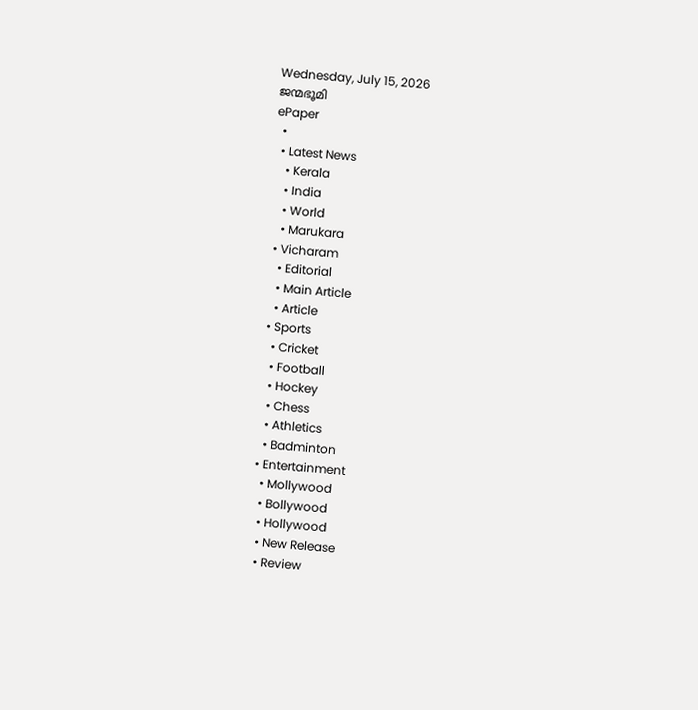Wednesday, July 15, 2026
ജന്മഭൂമി
ePaper
  •
  • Latest News
    • Kerala
    • India
    • World
    • Marukara
  • Vicharam
    • Editorial
    • Main Article
    • Article
  • Sports
    • Cricket
    • Football
    • Hockey
    • Chess
    • Athletics
    • Badminton
  • Entertainment
    • Mollywood
    • Bollywood
    • Hollywood
    • New Release
    • Review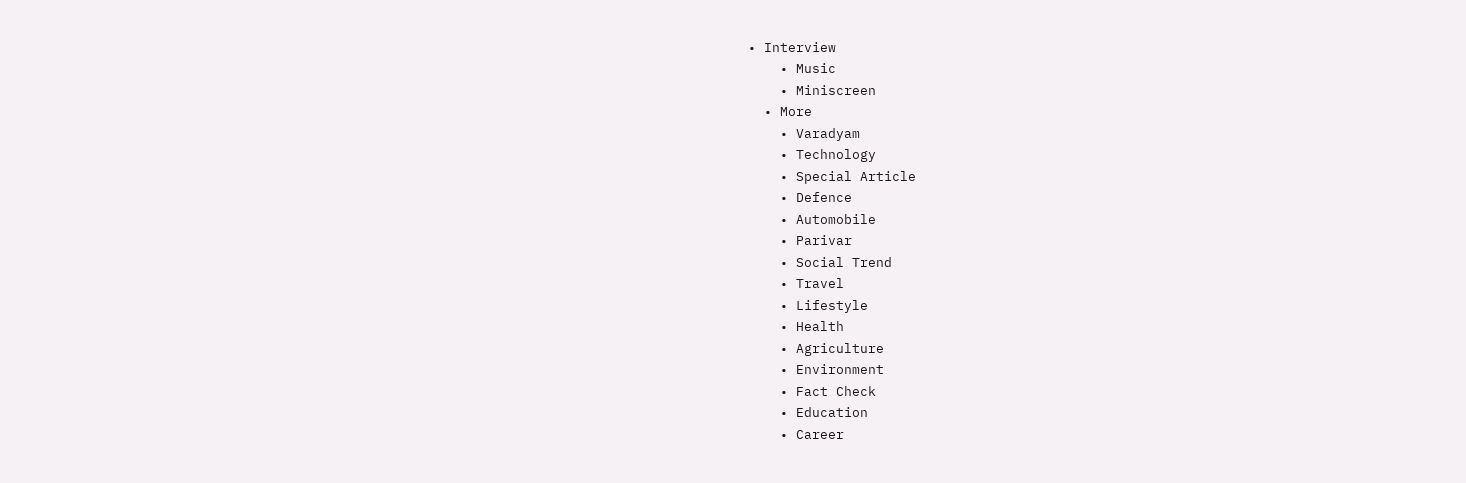• Interview
    • Music
    • Miniscreen
  • More
    • Varadyam
    • Technology
    • Special Article
    • Defence
    • Automobile
    • Parivar
    • Social Trend
    • Travel
    • Lifestyle
    • Health
    • Agriculture
    • Environment
    • Fact Check
    • Education
    • Career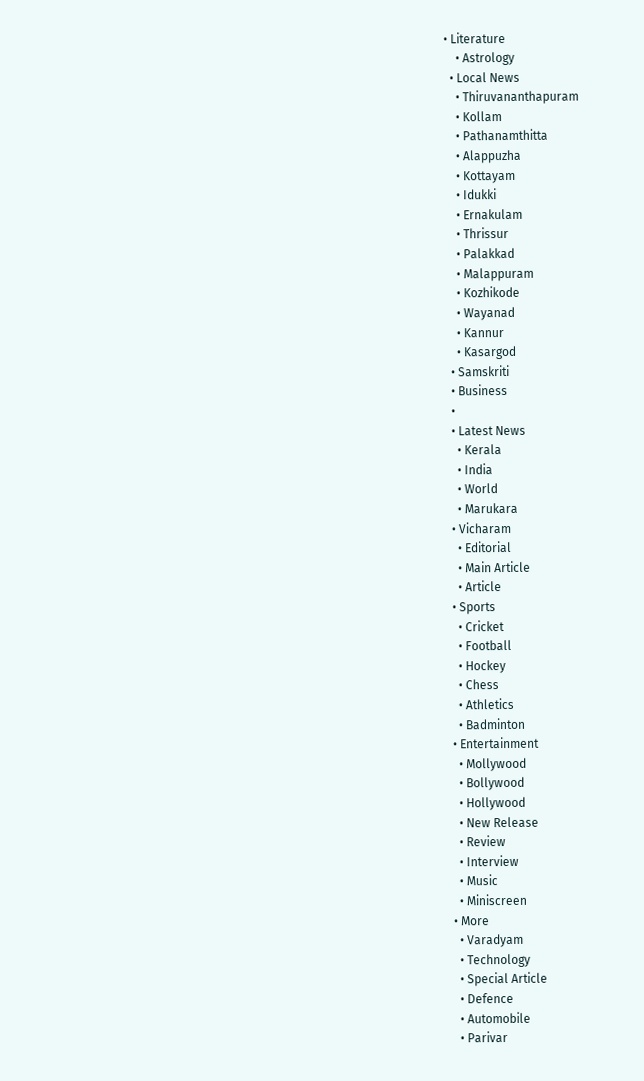• Literature
    • Astrology
  • Local News
    • Thiruvananthapuram
    • Kollam
    • Pathanamthitta
    • Alappuzha
    • Kottayam
    • Idukki
    • Ernakulam
    • Thrissur
    • Palakkad
    • Malappuram
    • Kozhikode
    • Wayanad
    • Kannur
    • Kasargod
  • Samskriti
  • Business
  •
  • Latest News
    • Kerala
    • India
    • World
    • Marukara
  • Vicharam
    • Editorial
    • Main Article
    • Article
  • Sports
    • Cricket
    • Football
    • Hockey
    • Chess
    • Athletics
    • Badminton
  • Entertainment
    • Mollywood
    • Bollywood
    • Hollywood
    • New Release
    • Review
    • Interview
    • Music
    • Miniscreen
  • More
    • Varadyam
    • Technology
    • Special Article
    • Defence
    • Automobile
    • Parivar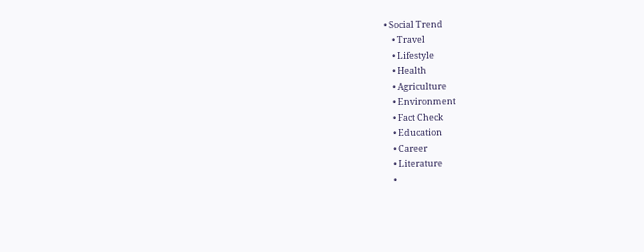• Social Trend
    • Travel
    • Lifestyle
    • Health
    • Agriculture
    • Environment
    • Fact Check
    • Education
    • Career
    • Literature
    •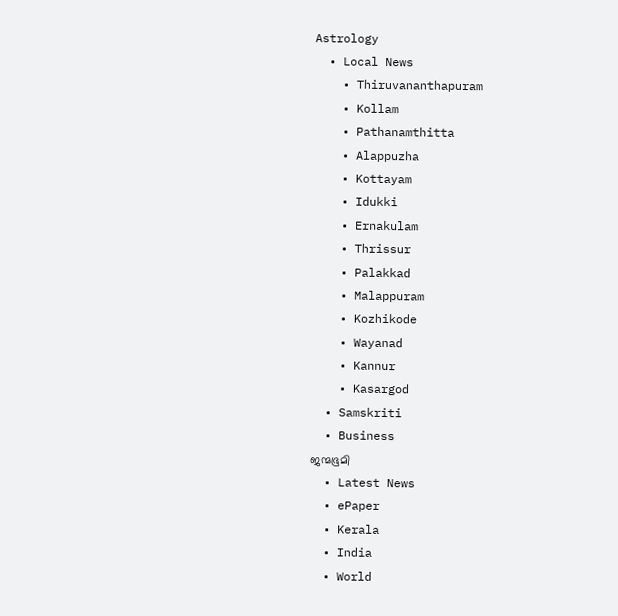Astrology
  • Local News
    • Thiruvananthapuram
    • Kollam
    • Pathanamthitta
    • Alappuzha
    • Kottayam
    • Idukki
    • Ernakulam
    • Thrissur
    • Palakkad
    • Malappuram
    • Kozhikode
    • Wayanad
    • Kannur
    • Kasargod
  • Samskriti
  • Business
ജന്മഭൂമി
  • Latest News
  • ePaper
  • Kerala
  • India
  • World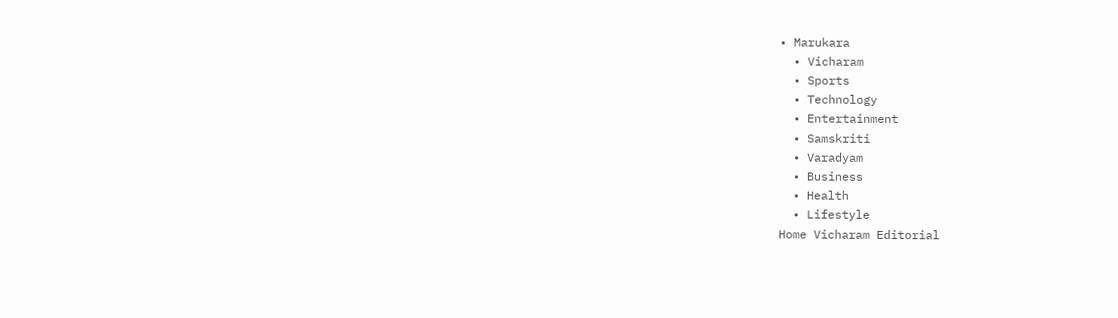• Marukara
  • Vicharam
  • Sports
  • Technology
  • Entertainment
  • Samskriti
  • Varadyam
  • Business
  • Health
  • Lifestyle
Home Vicharam Editorial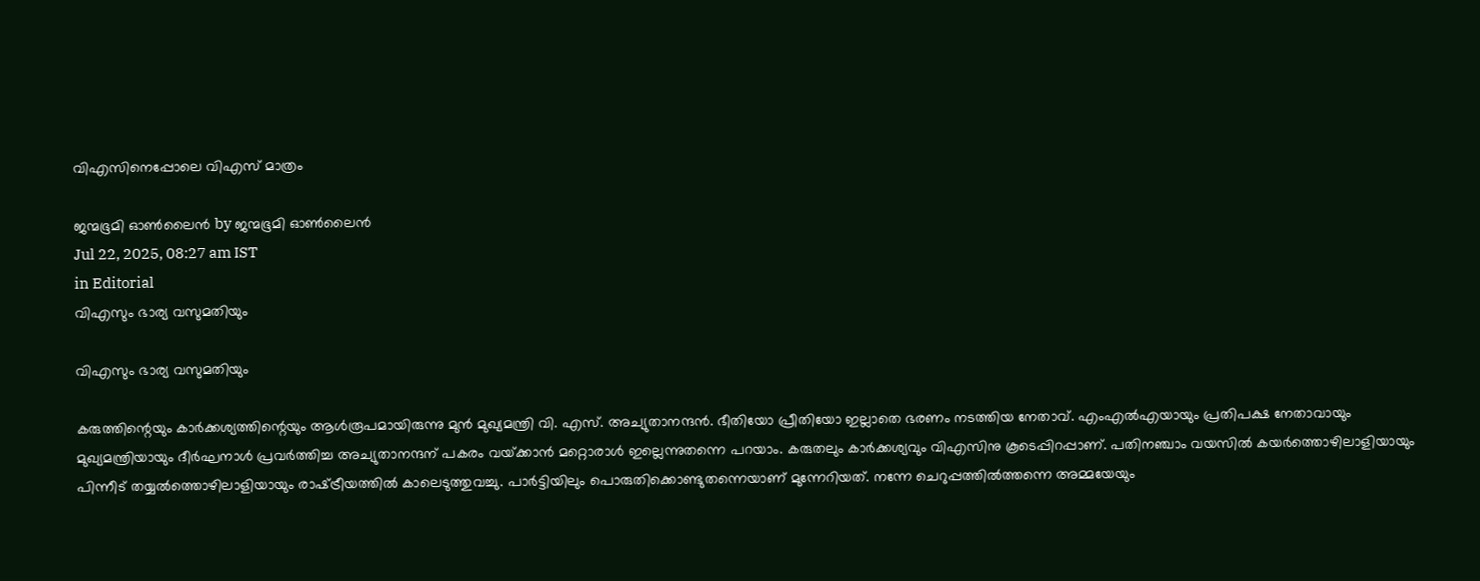വിഎസിനെപ്പോലെ വിഎസ് മാത്രം

ജന്മഭൂമി ഓണ്‍ലൈന്‍ by ജന്മഭൂമി ഓണ്‍ലൈന്‍
Jul 22, 2025, 08:27 am IST
in Editorial
വിഎസും ഭാര്യ വസുമതിയും

വിഎസും ഭാര്യ വസുമതിയും

കരുത്തിന്റെയും കാര്‍ക്കശ്യത്തിന്റെയും ആള്‍രൂപമായിരുന്നു മുന്‍ മുഖ്യമന്ത്രി വി. എസ്. അച്യുതാനന്ദന്‍. ഭീതിയോ പ്രീതിയോ ഇല്ലാതെ ഭരണം നടത്തിയ നേതാവ്. എംഎല്‍എയായും പ്രതിപക്ഷ നേതാവായും മുഖ്യമന്ത്രിയായും ദീര്‍ഘനാള്‍ പ്രവര്‍ത്തിച്ച അച്യുതാനന്ദന് പകരം വയ്‌ക്കാന്‍ മറ്റൊരാള്‍ ഇല്ലെന്നുതന്നെ പറയാം. കരുതലും കാര്‍ക്കശ്യവും വിഎസിനു കൂടെപ്പിറപ്പാണ്. പതിനഞ്ചാം വയസില്‍ കയര്‍ത്തൊഴിലാളിയായും പിന്നീട് തയ്യല്‍ത്തൊഴിലാളിയായും രാഷ്‌ട്രീയത്തില്‍ കാലെടുത്തുവച്ചു. പാര്‍ട്ടിയിലും പൊരുതിക്കൊണ്ടുതന്നെയാണ് മുന്നേറിയത്. നന്നേ ചെറുപ്പത്തില്‍ത്തന്നെ അമ്മയേയും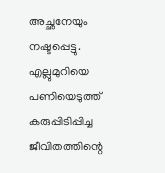അച്ഛനേയും നഷ്ടപ്പെട്ടു. എല്ലുമുറിയെ പണിയെടുത്ത് കരുപ്പിടിപ്പിച്ച ജീവിതത്തിന്റെ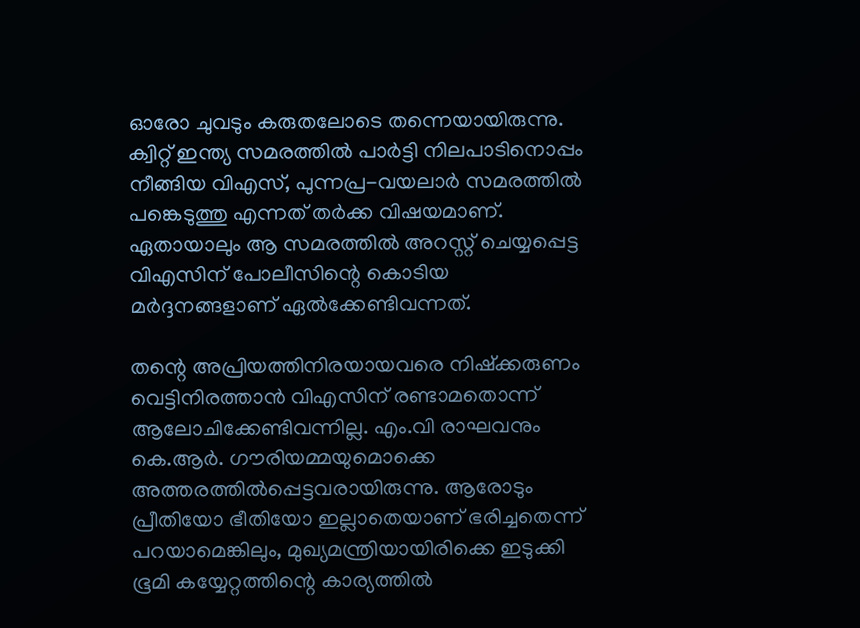ഓരോ ചുവടും കരുതലോടെ തന്നെയായിരുന്നു. ക്വിറ്റ് ഇന്ത്യ സമരത്തില്‍ പാര്‍ട്ടി നിലപാടിനൊപ്പം നീങ്ങിയ വിഎസ്, പുന്നപ്ര-വയലാര്‍ സമരത്തില്‍ പങ്കെടുത്തു എന്നത് തര്‍ക്ക വിഷയമാണ്. ഏതായാലും ആ സമരത്തില്‍ അറസ്റ്റ് ചെയ്യപ്പെട്ട വിഎസിന് പോലീസിന്റെ കൊടിയ മര്‍ദ്ദനങ്ങളാണ് ഏല്‍ക്കേണ്ടിവന്നത്.

തന്റെ അപ്രിയത്തിനിരയായവരെ നിഷ്‌ക്കരുണം വെട്ടിനിരത്താന്‍ വിഎസിന് രണ്ടാമതൊന്ന് ആലോചിക്കേണ്ടിവന്നില്ല. എം.വി രാഘവനും കെ.ആര്‍. ഗൗരിയമ്മയുമൊക്കെ അത്തരത്തില്‍പ്പെട്ടവരായിരുന്നു. ആരോടും പ്രീതിയോ ഭീതിയോ ഇല്ലാതെയാണ് ഭരിച്ചതെന്ന് പറയാമെങ്കിലും, മുഖ്യമന്ത്രിയായിരിക്കെ ഇടുക്കി ഭൂമി കയ്യേറ്റത്തിന്റെ കാര്യത്തില്‍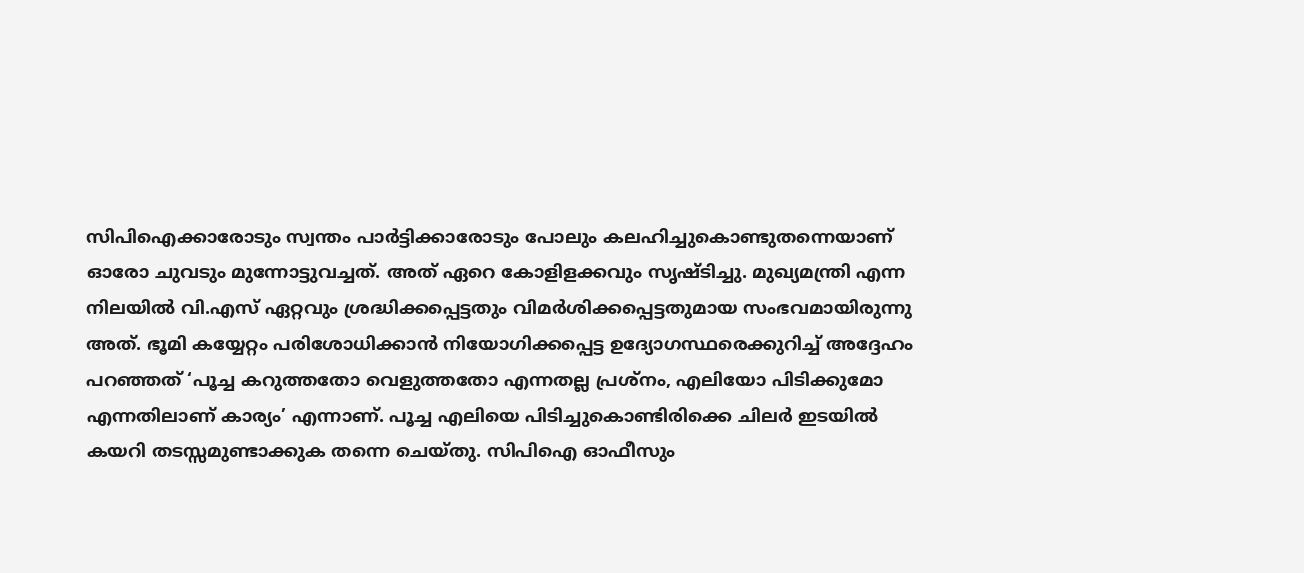സിപിഐക്കാരോടും സ്വന്തം പാര്‍ട്ടിക്കാരോടും പോലും കലഹിച്ചുകൊണ്ടുതന്നെയാണ് ഓരോ ചുവടും മുന്നോട്ടുവച്ചത്. അത് ഏറെ കോളിളക്കവും സൃഷ്ടിച്ചു. മുഖ്യമന്ത്രി എന്ന നിലയില്‍ വി.എസ് ഏറ്റവും ശ്രദ്ധിക്കപ്പെട്ടതും വിമര്‍ശിക്കപ്പെട്ടതുമായ സംഭവമായിരുന്നു അത്. ഭൂമി കയ്യേറ്റം പരിശോധിക്കാന്‍ നിയോഗിക്കപ്പെട്ട ഉദ്യോഗസ്ഥരെക്കുറിച്ച് അദ്ദേഹം പറഞ്ഞത് ‘പൂച്ച കറുത്തതോ വെളുത്തതോ എന്നതല്ല പ്രശ്‌നം, എലിയോ പിടിക്കുമോ എന്നതിലാണ് കാര്യം’ എന്നാണ്. പൂച്ച എലിയെ പിടിച്ചുകൊണ്ടിരിക്കെ ചിലര്‍ ഇടയില്‍ കയറി തടസ്സമുണ്ടാക്കുക തന്നെ ചെയ്തു. സിപിഐ ഓഫീസും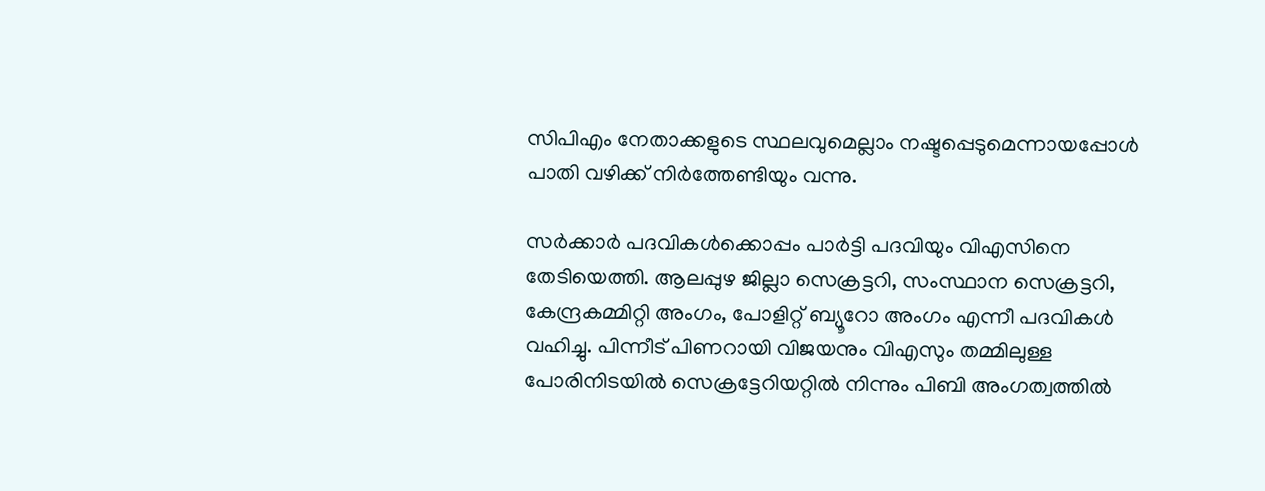സിപിഎം നേതാക്കളുടെ സ്ഥലവുമെല്ലാം നഷ്ടപ്പെടുമെന്നായപ്പോള്‍ പാതി വഴിക്ക് നിര്‍ത്തേണ്ടിയും വന്നു.

സര്‍ക്കാര്‍ പദവികള്‍ക്കൊപ്പം പാര്‍ട്ടി പദവിയും വിഎസിനെ തേടിയെത്തി. ആലപ്പുഴ ജില്ലാ സെക്രട്ടറി, സംസ്ഥാന സെക്രട്ടറി, കേന്ദ്രകമ്മിറ്റി അംഗം, പോളിറ്റ് ബ്യൂറോ അംഗം എന്നീ പദവികള്‍ വഹിച്ചു. പിന്നീട് പിണറായി വിജയനും വിഎസും തമ്മിലുള്ള പോരിനിടയില്‍ സെക്രട്ടേറിയറ്റില്‍ നിന്നും പിബി അംഗത്വത്തില്‍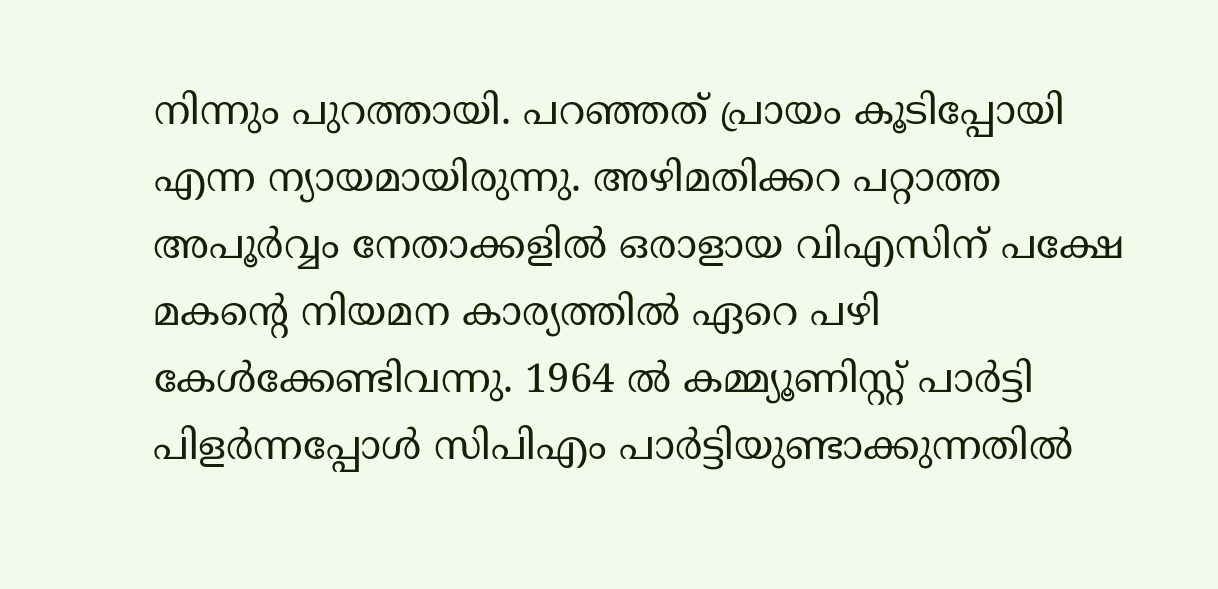നിന്നും പുറത്തായി. പറഞ്ഞത് പ്രായം കൂടിപ്പോയി എന്ന ന്യായമായിരുന്നു. അഴിമതിക്കറ പറ്റാത്ത അപൂര്‍വ്വം നേതാക്കളില്‍ ഒരാളായ വിഎസിന് പക്ഷേ മകന്റെ നിയമന കാര്യത്തില്‍ ഏറെ പഴി കേള്‍ക്കേണ്ടിവന്നു. 1964 ല്‍ കമ്മ്യൂണിസ്റ്റ് പാര്‍ട്ടി പിളര്‍ന്നപ്പോള്‍ സിപിഎം പാര്‍ട്ടിയുണ്ടാക്കുന്നതില്‍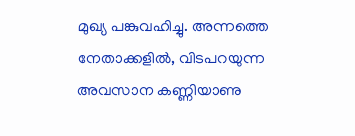മുഖ്യ പങ്കുവഹിച്ചു. അന്നത്തെ നേതാക്കളില്‍, വിടപറയുന്ന അവസാന കണ്ണിയാണു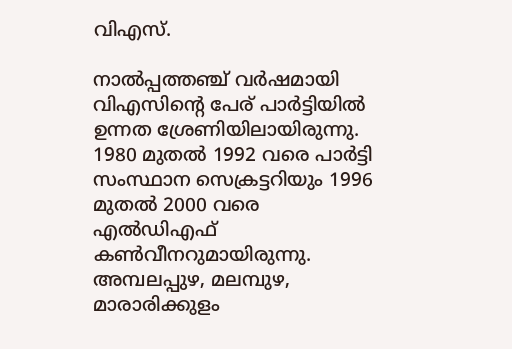വിഎസ്.

നാല്‍പ്പത്തഞ്ച് വര്‍ഷമായി വിഎസിന്റെ പേര് പാര്‍ട്ടിയില്‍ ഉന്നത ശ്രേണിയിലായിരുന്നു. 1980 മുതല്‍ 1992 വരെ പാര്‍ട്ടി സംസ്ഥാന സെക്രട്ടറിയും 1996 മുതല്‍ 2000 വരെ എല്‍ഡിഎഫ് കണ്‍വീനറുമായിരുന്നു. അമ്പലപ്പുഴ, മലമ്പുഴ, മാരാരിക്കുളം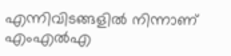എന്നിവിടങ്ങളില്‍ നിന്നാണ് എംഎല്‍എ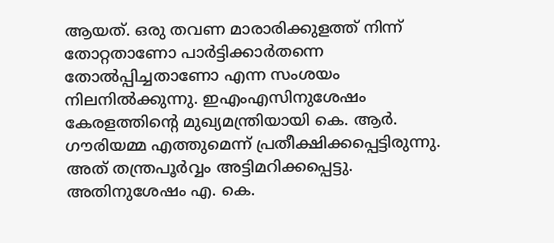ആയത്. ഒരു തവണ മാരാരിക്കുളത്ത് നിന്ന് തോറ്റതാണോ പാര്‍ട്ടിക്കാര്‍തന്നെ തോല്‍പ്പിച്ചതാണോ എന്ന സംശയം നിലനില്‍ക്കുന്നു. ഇഎംഎസിനുശേഷം കേരളത്തിന്റെ മുഖ്യമന്ത്രിയായി കെ. ആര്‍. ഗൗരിയമ്മ എത്തുമെന്ന് പ്രതീക്ഷിക്കപ്പെട്ടിരുന്നു. അത് തന്ത്രപൂര്‍വ്വം അട്ടിമറിക്കപ്പെട്ടു. അതിനുശേഷം എ. കെ.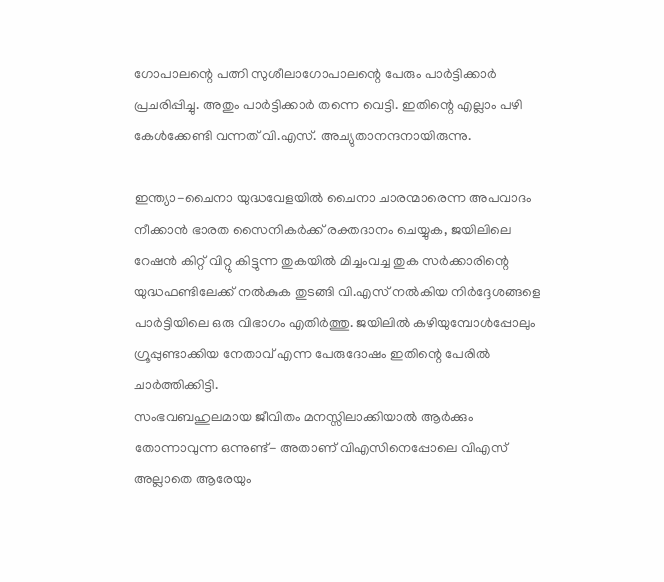ഗോപാലന്റെ പത്നി സുശീലാഗോപാലന്റെ പേരും പാര്‍ട്ടിക്കാര്‍ പ്രചരിപ്പിച്ചു. അതും പാര്‍ട്ടിക്കാര്‍ തന്നെ വെട്ടി. ഇതിന്റെ എല്ലാം പഴി കേള്‍ക്കേണ്ടി വന്നത് വി.എസ്. അച്യുതാനന്ദനായിരുന്നു.

ഇന്ത്യാ-ചൈനാ യുദ്ധവേളയില്‍ ചൈനാ ചാരന്മാരെന്ന അപവാദം നീക്കാന്‍ ഭാരത സൈനികര്‍ക്ക് രക്തദാനം ചെയ്യുക, ജയിലിലെ റേഷന്‍ കിറ്റ് വിറ്റു കിട്ടുന്ന തുകയില്‍ മിച്ചംവച്ച തുക സര്‍ക്കാരിന്റെ യുദ്ധഫണ്ടിലേക്ക് നല്‍കുക തുടങ്ങി വി.എസ് നല്‍കിയ നിര്‍ദ്ദേശങ്ങളെ പാര്‍ട്ടിയിലെ ഒരു വിഭാഗം എതിര്‍ത്തു. ജയിലില്‍ കഴിയുമ്പോള്‍പ്പോലും ഗ്രൂപ്പുണ്ടാക്കിയ നേതാവ് എന്ന പേരുദോഷം ഇതിന്റെ പേരില്‍ ചാര്‍ത്തിക്കിട്ടി.
സംഭവബഹുലമായ ജീവിതം മനസ്സിലാക്കിയാല്‍ ആര്‍ക്കും തോന്നാവുന്ന ഒന്നുണ്ട്- അതാണ് വിഎസിനെപ്പോലെ വിഎസ് അല്ലാതെ ആരേയും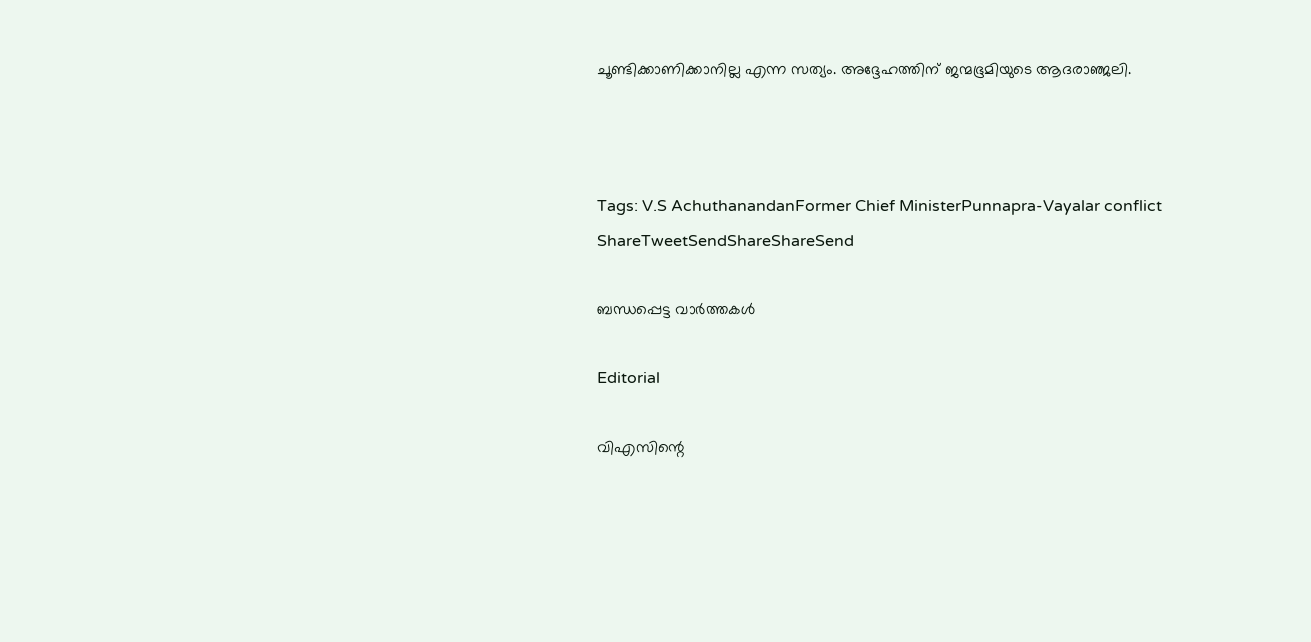ചൂണ്ടിക്കാണിക്കാനില്ല എന്ന സത്യം. അദ്ദേഹത്തിന് ജന്മഭൂമിയുടെ ആദരാഞ്ജലി.



Tags: V.S AchuthanandanFormer Chief MinisterPunnapra-Vayalar conflict
ShareTweetSendShareShareSend

ബന്ധപ്പെട്ട വാര്‍ത്തകള്‍

Editorial

വിഎസിന്റെ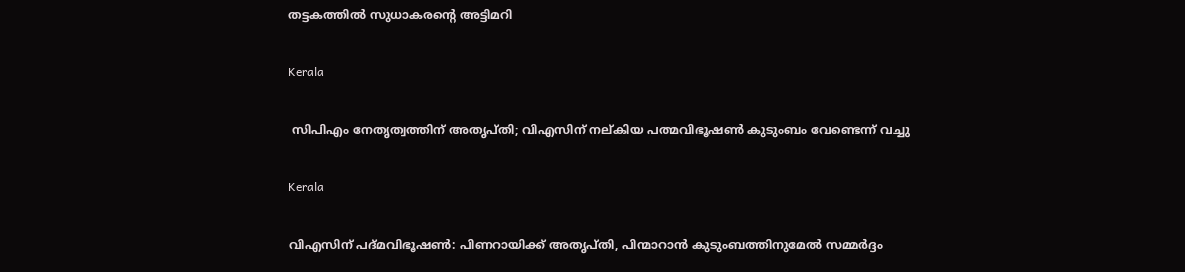തട്ടകത്തില്‍ സുധാകരന്റെ അട്ടിമറി

Kerala

 സിപിഎം നേതൃത്വത്തിന് അതൃപ്തി; വിഎസിന് നല്കിയ പത്മവിഭൂഷണ്‍ കുടുംബം വേണ്ടെന്ന് വച്ചു

Kerala

വിഎസിന് പദ്മവിഭൂഷണ്‍: പിണറായിക്ക് അതൃപ്തി, പിന്മാറാൻ കുടുംബത്തിനുമേല്‍ സമ്മര്‍ദ്ദം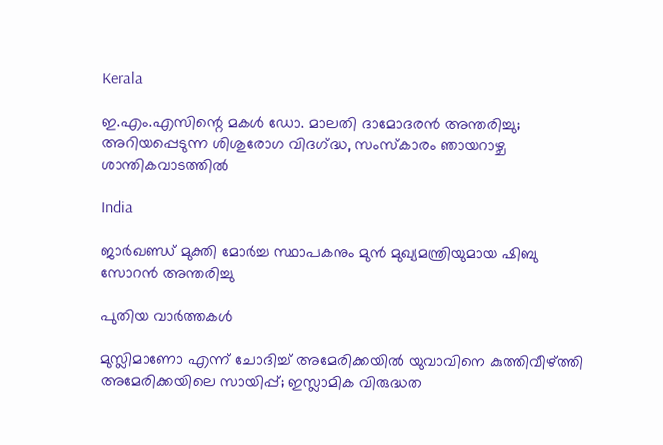Kerala

ഇ.എം.എസിന്റെ മകൾ ഡോ. മാലതി ദാമോദരൻ അന്തരിച്ചു; അറിയപ്പെടുന്ന ശിശുരോഗ വിദഗ്‌ദ്ധ, സംസ്കാരം ഞായറാഴ്ച ശാന്തികവാടത്തിൽ

India

ജാര്‍ഖണ്ഡ് മുക്തി മോര്‍ച്ച സ്ഥാപകനും മുന്‍ മുഖ്യമന്ത്രിയുമായ ഷിബു സോറന്‍ അന്തരിച്ചു

പുതിയ വാര്‍ത്തകള്‍

മുസ്ലിമാണോ എന്ന് ചോദിച്ച് അമേരിക്കയില്‍ യുവാവിനെ കുത്തിവീഴ്‌ത്തി അമേരിക്കയിലെ സായിപ്പ്; ഇസ്ലാമിക വിരുദ്ധത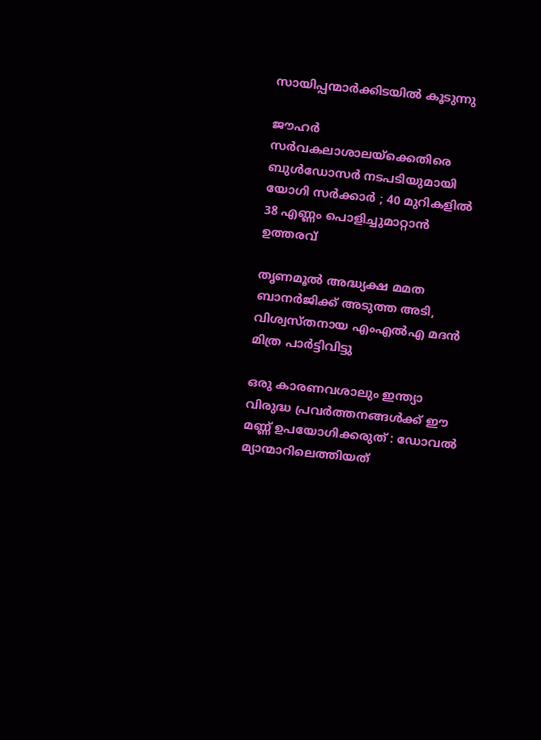സായിപ്പന്മാര്‍ക്കിടയില്‍ കൂടുന്നു

ജൗഹർ സർവകലാശാലയ്‌ക്കെതിരെ ബുൾഡോസർ നടപടിയുമായി യോഗി സർക്കാർ ; 40 മുറികളിൽ 38 എണ്ണം പൊളിച്ചുമാറ്റാൻ ഉത്തരവ്

തൃണമൂല്‍ അദ്ധ്യക്ഷ മമത ബാനര്‍ജിക്ക് അടുത്ത അടി, വിശ്വസ്തനായ എംഎല്‍എ മദന്‍ മിത്ര പാര്‍ട്ടിവിട്ടു

ഒരു കാരണവശാലും ഇന്ത്യാ വിരുദ്ധ പ്രവർത്തനങ്ങൾക്ക് ഈ മണ്ണ് ഉപയോഗിക്കരുത് : ഡോവൽ മ്യാന്മാറിലെത്തിയത്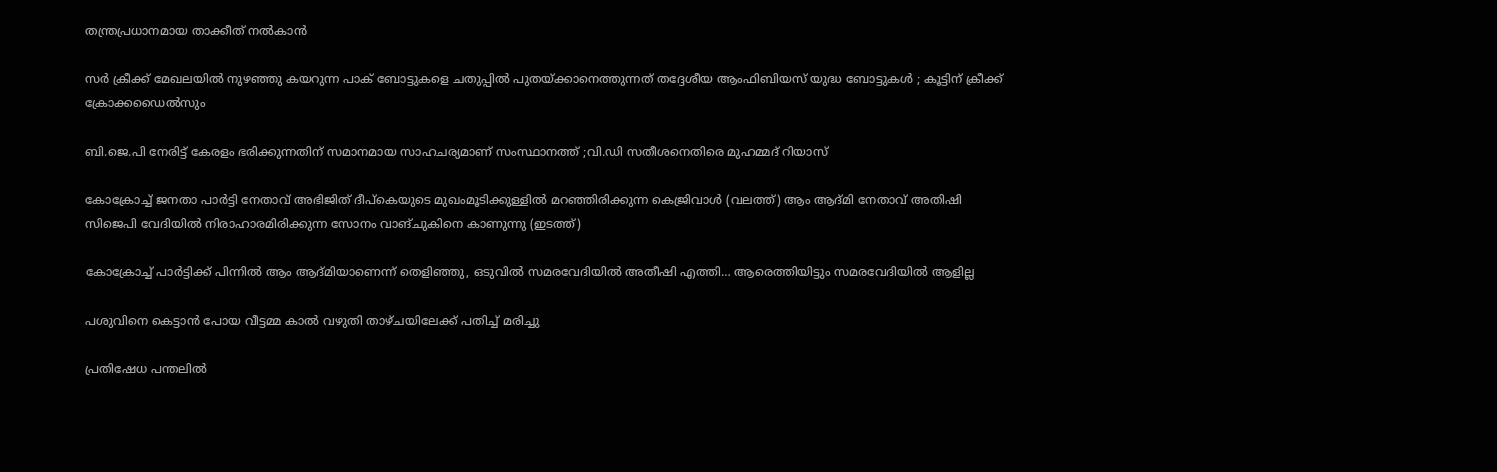തന്ത്രപ്രധാനമായ താക്കീത് നൽകാൻ

സർ ക്രീക്ക് മേഖലയിൽ നുഴഞ്ഞു കയറുന്ന പാക് ബോട്ടുകളെ ചതുപ്പിൽ പുതയ്‌ക്കാനെത്തുന്നത് തദ്ദേശീയ ആംഫിബിയസ് യുദ്ധ ബോട്ടുകൾ ; കൂട്ടിന് ക്രീക്ക് ക്രോക്കഡൈൽസും

ബി.ജെ.പി നേരിട്ട് കേരളം ഭരിക്കുന്നതിന് സമാനമായ സാഹചര്യമാണ് സംസ്ഥാനത്ത് ;വി.ഡി സതീശനെതിരെ മുഹമ്മദ് റിയാസ്

കോക്രോച്ച് ജനതാ പാര്‍ട്ടി നേതാവ് അഭിജിത് ദീപ്കെയുടെ മുഖംമൂടിക്കുള്ളില്‍ മറഞ്ഞിരിക്കുന്ന കെജ്രിവാള്‍ (വലത്ത്) ആം ആദ്മി നേതാവ് അതിഷി സിജെപി വേദിയില്‍ നിരാഹാരമിരിക്കുന്ന സോനം വാങ്ചുകിനെ കാണുന്നു (ഇടത്ത്)

കോക്രോച്ച് പാര്‍ട്ടിക്ക് പിന്നില്‍ ആം ആദ്മിയാണെന്ന് തെളിഞ്ഞു, ഒടുവില്‍ സമരവേദിയില്‍ അതീഷി എത്തി… ആരെത്തിയിട്ടും സമരവേദിയില്‍ ആളില്ല

പശുവിനെ കെട്ടാന്‍ പോയ വീട്ടമ്മ കാല്‍ വഴുതി താഴ്ചയിലേക്ക് പതിച്ച് മരിച്ചു

പ്രതിഷേധ പന്തലില്‍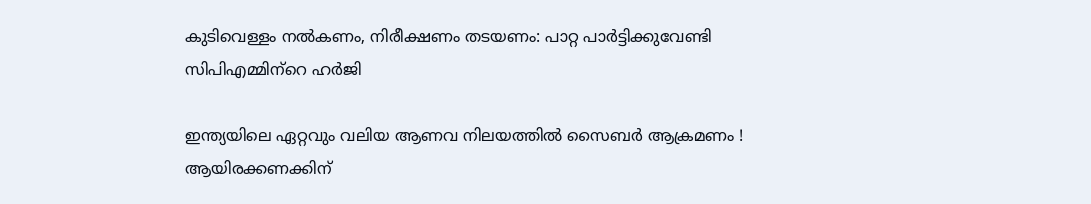കുടിവെള്ളം നല്‍കണം, നിരീക്ഷണം തടയണം: പാറ്റ പാര്‍ട്ടിക്കുവേണ്ടി സിപിഎമ്മിന്‌റെ ഹര്‍ജി

ഇന്ത്യയിലെ ഏറ്റവും വലിയ ആണവ നിലയത്തിൽ സൈബർ ആക്രമണം ! ആയിരക്കണക്കിന്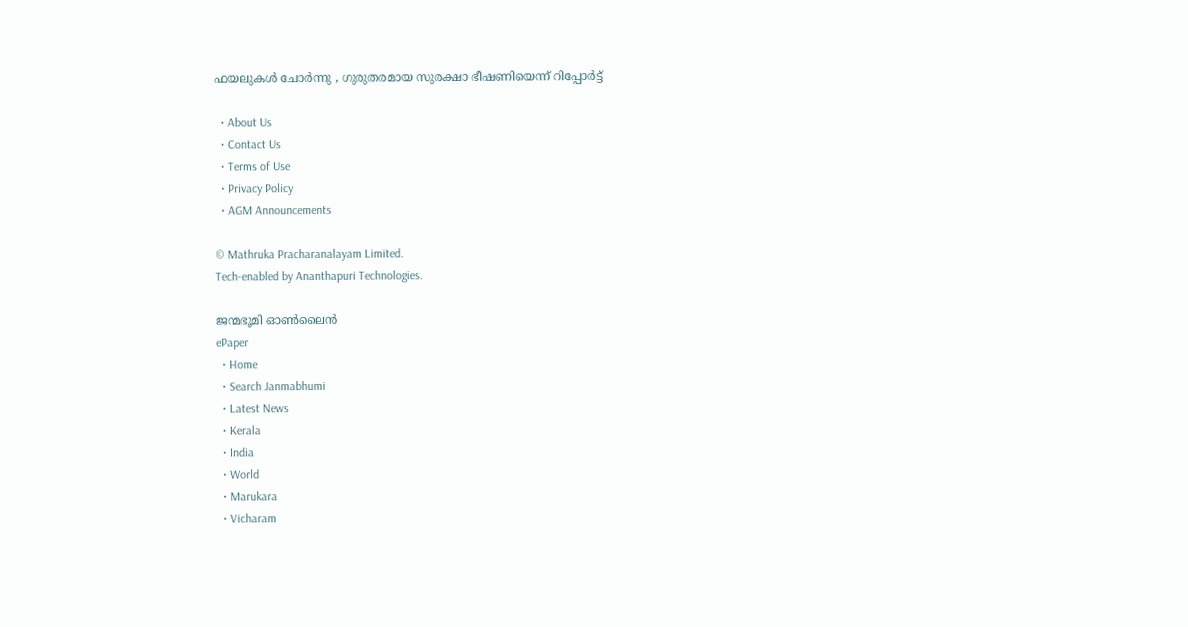ഫയലുകൾ ചോർന്നു , ഗുരുതരമായ സുരക്ഷാ ഭീഷണിയെന്ന് റിപ്പോർട്ട്

  • About Us
  • Contact Us
  • Terms of Use
  • Privacy Policy
  • AGM Announcements

© Mathruka Pracharanalayam Limited.
Tech-enabled by Ananthapuri Technologies.

ജന്മഭൂമി ഓണ്‍ലൈന്‍
ePaper
  • Home
  • Search Janmabhumi
  • Latest News
  • Kerala
  • India
  • World
  • Marukara
  • Vicharam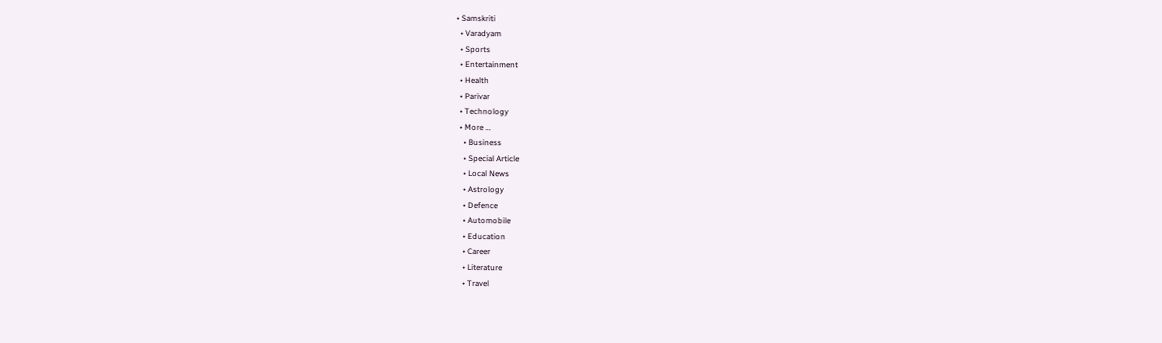• Samskriti
  • Varadyam
  • Sports
  • Entertainment
  • Health
  • Parivar
  • Technology
  • More …
    • Business
    • Special Article
    • Local News
    • Astrology
    • Defence
    • Automobile
    • Education
    • Career
    • Literature
    • Travel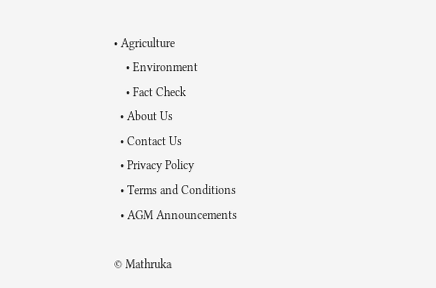• Agriculture
    • Environment
    • Fact Check
  • About Us
  • Contact Us
  • Privacy Policy
  • Terms and Conditions
  • AGM Announcements

© Mathruka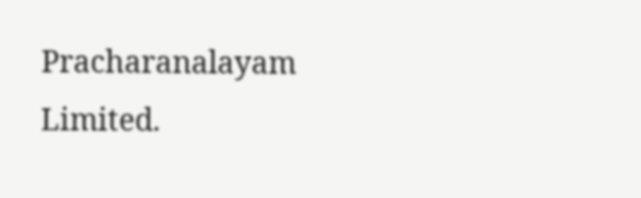Pracharanalayam Limited.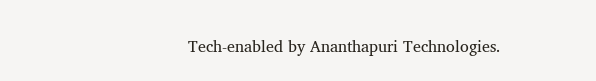Tech-enabled by Ananthapuri Technologies.